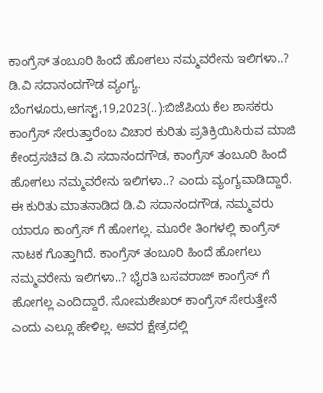ಕಾಂಗ್ರೆಸ್ ತಂಬೂರಿ ಹಿಂದೆ ಹೋಗಲು ನಮ್ಮವರೇನು ಇಲಿಗಳಾ..? ಡಿ.ವಿ ಸದಾನಂದಗೌಡ ವ್ಯಂಗ್ಯ. ಬೆಂಗಳೂರು,ಆಗಸ್ಟ್,19,2023(..):ಬಿಜೆಪಿಯ ಕೆಲ ಶಾಸಕರು ಕಾಂಗ್ರೆಸ್ ಸೇರುತ್ತಾರೆಂಬ ವಿಚಾರ ಕುರಿತು ಪ್ರತಿಕ್ರಿಯಿಸಿರುವ ಮಾಜಿ ಕೇಂದ್ರಸಚಿವ ಡಿ.ವಿ ಸದಾನಂದಗೌಡ, ಕಾಂಗ್ರೆಸ್ ತಂಬೂರಿ ಹಿಂದೆ ಹೋಗಲು ನಮ್ಮವರೇನು ಇಲಿಗಳಾ..? ಎಂದು ವ್ಯಂಗ್ಯವಾಡಿದ್ದಾರೆ. ಈ ಕುರಿತು ಮಾತನಾಡಿದ ಡಿ.ವಿ ಸದಾನಂದಗೌಡ, ನಮ್ಮವರು ಯಾರೂ ಕಾಂಗ್ರೆಸ್ ಗೆ ಹೋಗಲ್ಲ. ಮೂರೇ ತಿಂಗಳಲ್ಲಿ ಕಾಂಗ್ರೆಸ್ ನಾಟಕ ಗೊತ್ತಾಗಿದೆ. ಕಾಂಗ್ರೆಸ್ ತಂಬೂರಿ ಹಿಂದೆ ಹೋಗಲು ನಮ್ಮವರೇನು ಇಲಿಗಳಾ..? ಭೈರತಿ ಬಸವರಾಜ್ ಕಾಂಗ್ರೆಸ್ ಗೆ ಹೋಗಲ್ಲ ಎಂದಿದ್ದಾರೆ. ಸೋಮಶೇಖರ್ ಕಾಂಗ್ರೆಸ್ ಸೇರುತ್ತೇನೆ ಎಂದು ಎಲ್ಲೂ ಹೇಳಿಲ್ಲ. ಅವರ ಕ್ಷೇತ್ರದಲ್ಲಿ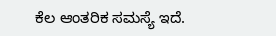ಕೆಲ ಆಂತರಿಕ ಸಮಸ್ಯೆ ಇದೆ.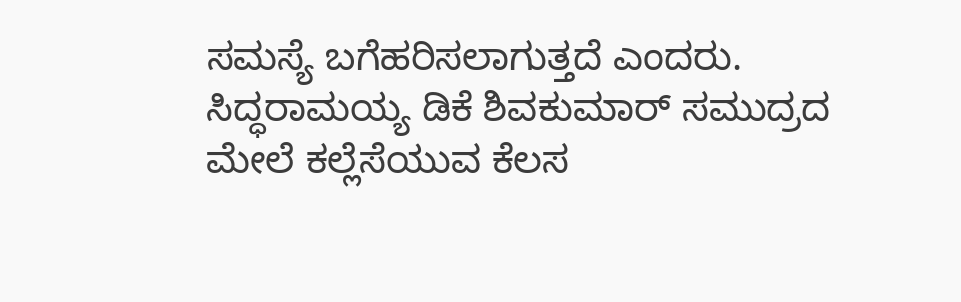ಸಮಸ್ಯೆ ಬಗೆಹರಿಸಲಾಗುತ್ತದೆ ಎಂದರು. ಸಿದ್ಧರಾಮಯ್ಯ ಡಿಕೆ ಶಿವಕುಮಾರ್ ಸಮುದ್ರದ ಮೇಲೆ ಕಲ್ಲೆಸೆಯುವ ಕೆಲಸ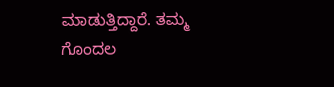ಮಾಡುತ್ತಿದ್ದಾರೆ. ತಮ್ಮ ಗೊಂದಲ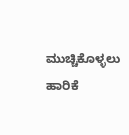ಮುಚ್ಚಿಕೊಳ್ಳಲು ಹಾರಿಕೆ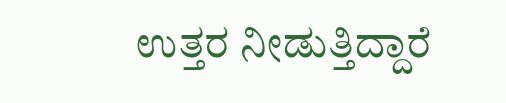ಉತ್ತರ ನೀಡುತ್ತಿದ್ದಾರೆ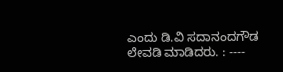ಎಂದು ಡಿ.ವಿ ಸದಾನಂದಗೌಡ ಲೇವಡಿ ಮಾಡಿದರು. : ----